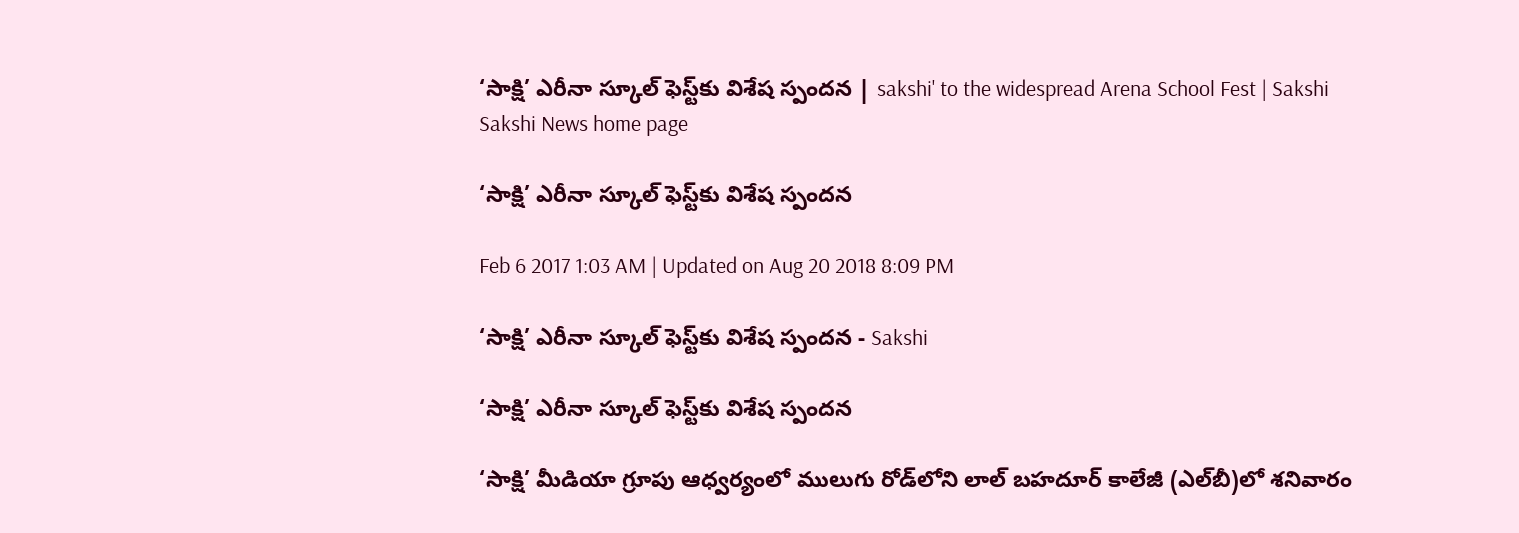‘సాక్షి’ ఎరీనా స్కూల్‌ ఫెస్ట్‌కు విశేష స్పందన | sakshi' to the widespread Arena School Fest | Sakshi
Sakshi News home page

‘సాక్షి’ ఎరీనా స్కూల్‌ ఫెస్ట్‌కు విశేష స్పందన

Feb 6 2017 1:03 AM | Updated on Aug 20 2018 8:09 PM

‘సాక్షి’ ఎరీనా స్కూల్‌ ఫెస్ట్‌కు విశేష స్పందన - Sakshi

‘సాక్షి’ ఎరీనా స్కూల్‌ ఫెస్ట్‌కు విశేష స్పందన

‘సాక్షి’ మీడియా గ్రూపు ఆధ్వర్యంలో ములుగు రోడ్‌లోని లాల్‌ బహదూర్‌ కాలేజీ (ఎల్‌బీ)లో శనివారం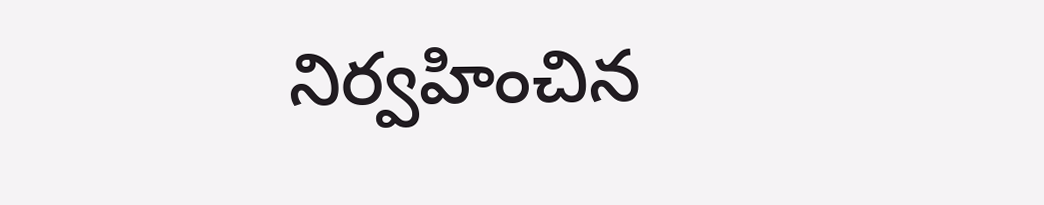నిర్వహించిన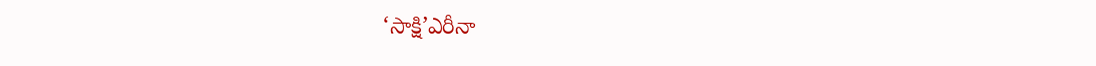‘సాక్షి’ఎరీనా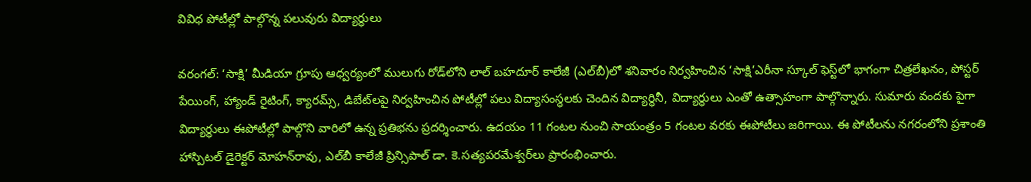వివిధ పోటీల్లో పాల్గొన్న పలువురు విద్యార్థులు

వరంగల్‌: ‘సాక్షి’ మీడియా గ్రూపు ఆధ్వర్యంలో ములుగు రోడ్‌లోని లాల్‌ బహదూర్‌ కాలేజీ (ఎల్‌బీ)లో శనివారం నిర్వహించిన ‘సాక్షి’ఎరీనా స్కూల్‌ ఫెస్ట్‌లో భాగంగా చిత్రలేఖనం, పోస్టర్‌ పేయింగ్, హ్యాండ్‌ రైటింగ్, క్యారమ్స్, డిబేట్‌లపై నిర్వహించిన పోటీల్లో పలు విద్యాసంస్థలకు చెందిన విద్యార్థినీ, విద్యార్థులు ఎంతో ఉత్సాహంగా పాల్గొన్నారు. సుమారు వందకు పైగా విద్యార్థులు ఈపోటీల్లో పాల్గొని వారిలో ఉన్న ప్రతిభను ప్రదర్శించారు. ఉదయం 11 గంటల నుంచి సాయంత్రం 5 గంటల వరకు ఈపోటీలు జరిగాయి. ఈ పోటీలను నగరంలోని ప్రశాంతి హాస్పిటల్‌ డైరెక్టర్‌ మోహన్‌రావు, ఎల్‌బీ కాలేజీ ప్రిన్సిపాల్‌ డా. కె.సత్యపరమేశ్వర్‌లు ప్రారంభించారు.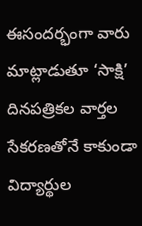ఈసందర్భంగా వారు మాట్లాడుతూ ‘సాక్షి’ దినపత్రికల వార్తల సేకరణతోనే కాకుండా విద్యార్థుల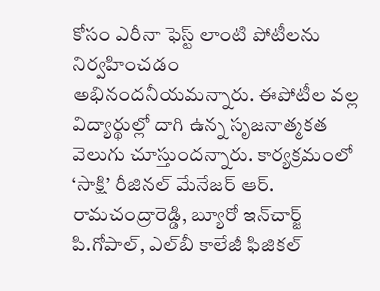కోసం ఎరీనా ఫెస్ట్‌ లాంటి పోటీలను నిర్వహించడం అభినందనీయమన్నారు. ఈపోటీల వల్ల విద్యార్థుల్లో దాగి ఉన్న సృజనాత్మకత వెలుగు చూస్తుందన్నారు. కార్యక్రమంలో ‘సాక్షి’ రీజినల్‌ మేనేజర్‌ ఆర్‌. రామచంద్రారెడ్డి, బ్యూరో ఇన్‌చార్జ్‌ పి.గోపాల్, ఎల్‌బీ కాలేజీ ఫిజికల్‌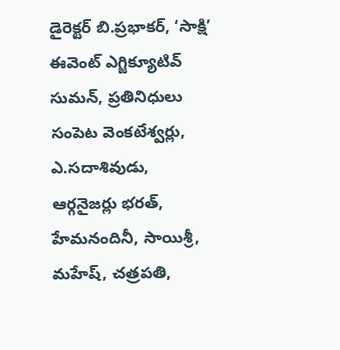డైరెక్టర్‌ బి.ప్రభాకర్, ‘సాక్షి’ ఈవెంట్‌ ఎగ్జిక్యూటివ్‌ సుమన్, ప్రతినిధులు సంపెట వెంకటేశ్వర్లు, ఎ.సదాశివుడు, ఆర్గనైజర్లు భరత్, హేమనందినీ, సాయిశ్రీ, మహేష్, చత్రపతి,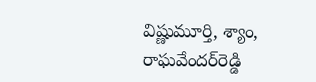విష్ణుమూర్తి, శ్యాం, రాఘవేందర్‌రెడ్డి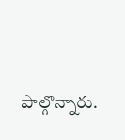పాల్గొన్నారు.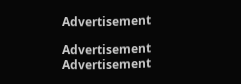Advertisement

Advertisement
Advertisement